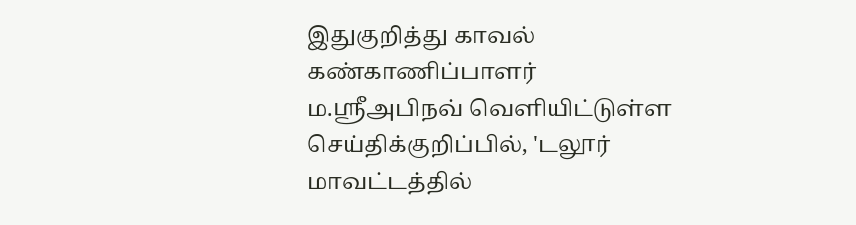இதுகுறித்து காவல் கண்காணிப்பாளர் ம.ஸ்ரீஅபிநவ் வெளியிட்டுள்ள செய்திக்குறிப்பில், 'டலூர் மாவட்டத்தில்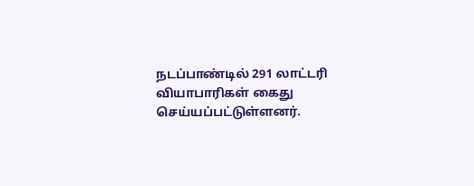நடப்பாண்டில் 291 லாட்டரி வியாபாரிகள் கைது செய்யப்பட்டுள்ளனர்.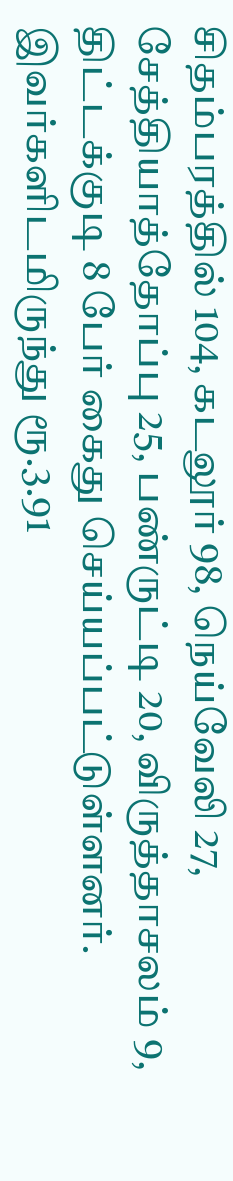சிதம்பரத்தில் 104, கடலூர் 98, நெய்வேலி 27, சேத்தியாத்தோப்பு 25, பண்ருட்டி 20, விருத்தாசலம் 9, திட்டக்குடி 8 பேர் கைது செய்யப்பட்டுள்ளனர். இவர்களிடமிருந்து ரூ.3.91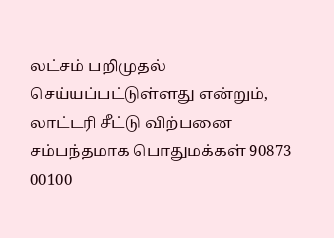லட்சம் பறிமுதல் செய்யப்பட்டுள்ளது என்றும், லாட்டரி சீட்டு விற்பனை சம்பந்தமாக பொதுமக்கள் 90873 00100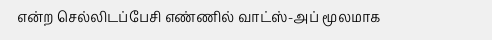என்ற செல்லிடப்பேசி எண்ணில் வாட்ஸ்-அப் மூலமாக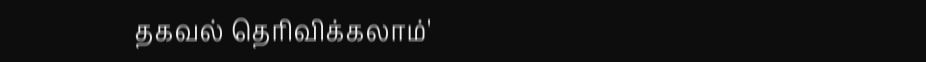தகவல் தெரிவிக்கலாம்'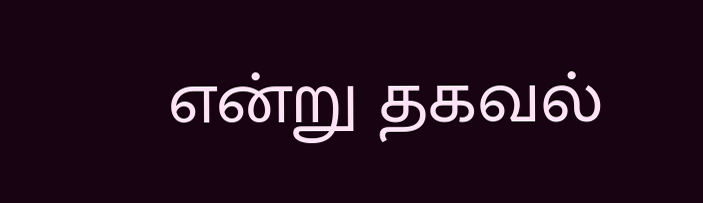என்று தகவல்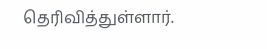தெரிவித்துள்ளார்.